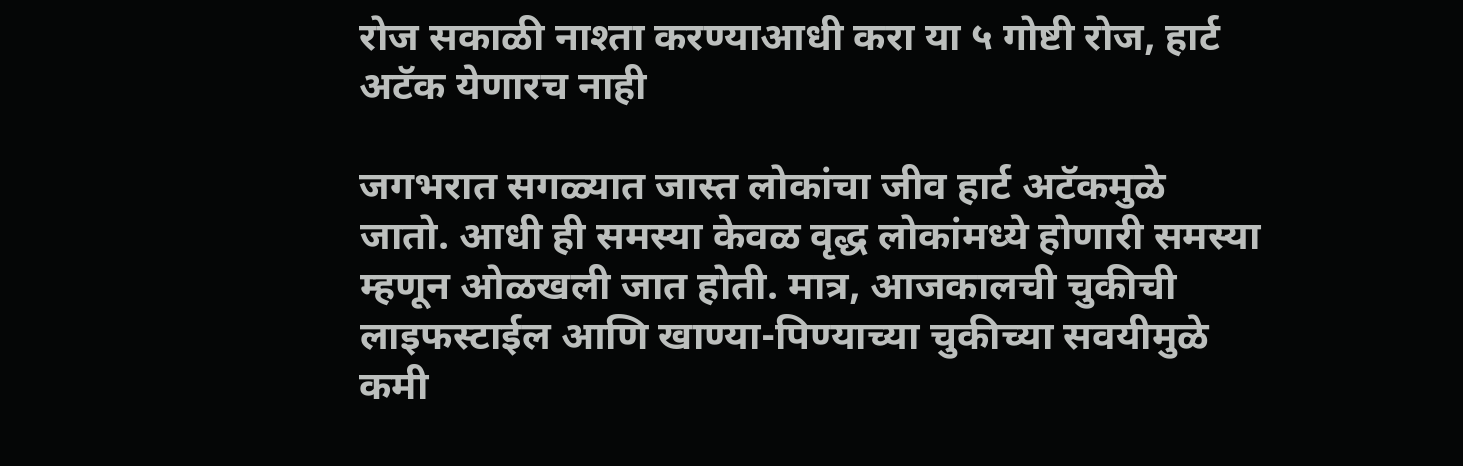रोज सकाळी नाश्ता करण्याआधी करा या ५ गोष्टी रोज, हार्ट अटॅक येणारच नाही

जगभरात सगळ्यात जास्त लोकांचा जीव हार्ट अटॅकमुळे जातो. आधी ही समस्या केवळ वृद्ध लोकांमध्ये होणारी समस्या म्हणून ओळखली जात होती. मात्र, आजकालची चुकीची लाइफस्टाईल आणि खाण्या-पिण्याच्या चुकीच्या सवयीमुळे कमी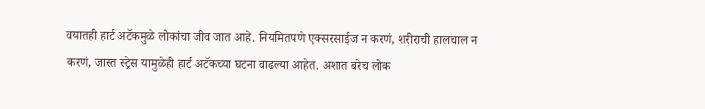वयातही हार्ट अटॅकमुळे लोकांचा जीव जात आहे. नियमितपणे एक्सरसाईज न करणं, शरीराची हालचाल न करणं, जास्त स्ट्रेस यामुळेही हार्ट अटॅकच्या घटना वाढल्या आहेत. अशात बरेच लोक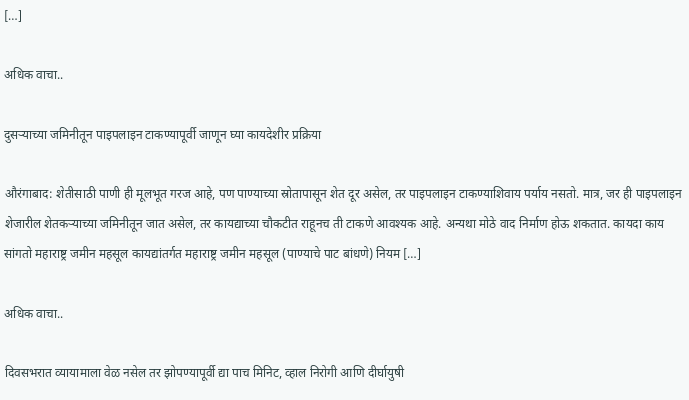[…]

अधिक वाचा..

दुसऱ्याच्या जमिनीतून पाइपलाइन टाकण्यापूर्वी जाणून घ्या कायदेशीर प्रक्रिया

औरंगाबाद: शेतीसाठी पाणी ही मूलभूत गरज आहे, पण पाण्याच्या स्रोतापासून शेत दूर असेल, तर पाइपलाइन टाकण्याशिवाय पर्याय नसतो. मात्र, जर ही पाइपलाइन शेजारील शेतकऱ्याच्या जमिनीतून जात असेल, तर कायद्याच्या चौकटीत राहूनच ती टाकणे आवश्यक आहे. अन्यथा मोठे वाद निर्माण होऊ शकतात. कायदा काय सांगतो महाराष्ट्र जमीन महसूल कायद्यांतर्गत महाराष्ट्र जमीन महसूल (पाण्याचे पाट बांधणे) नियम […]

अधिक वाचा..

दिवसभरात व्यायामाला वेळ नसेल तर झोपण्यापूर्वी द्या पाच मिनिट, व्हाल निरोगी आणि दीर्घायुषी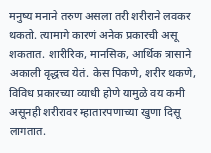मनुष्य मनाने तरुण असला तरी शरीराने लवकर थकतो. त्यामागे कारणं अनेक प्रकारची असू शकतात. शारीरिक, मानसिक, आर्थिक त्रासाने अकाली वृद्धत्त्व येतं. केस पिकणे, शरीर थकणे, विविध प्रकारच्या व्याधी होणे यामुळे वय कमी असूनही शरीरावर म्हातारपणाच्या खुणा दिसू लागतात.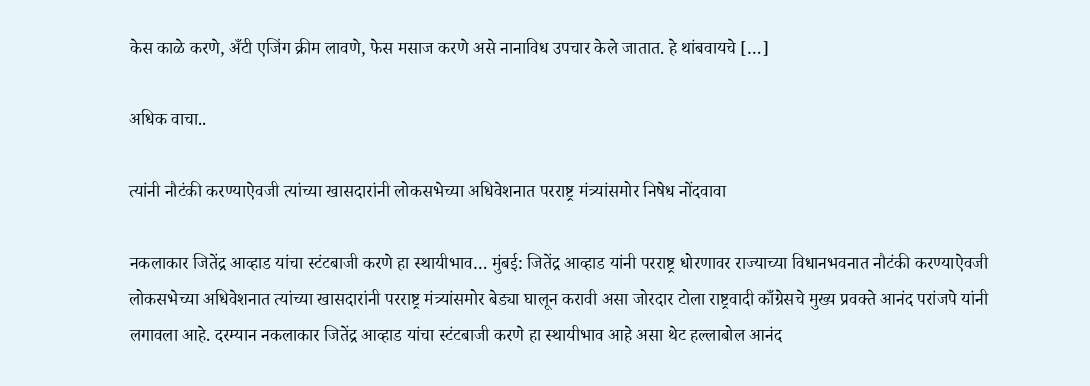केस काळे करणे, अँटी एजिंग क्रीम लावणे, फेस मसाज करणे असे नानाविध उपचार केले जातात. हे थांबवायचे […]

अधिक वाचा..

त्यांनी नौटंकी करण्याऐवजी त्यांच्या खासदारांनी लोकसभेच्या अधिवेशनात परराष्ट्र मंत्र्यांसमोर निषेध नोंदवावा

नकलाकार जितेंद्र आव्हाड यांचा स्टंटबाजी करणे हा स्थायीभाव… मुंबई: जितेंद्र आव्हाड यांनी परराष्ट्र धोरणावर राज्याच्या विधानभवनात नौटंकी करण्याऐवजी लोकसभेच्या अधिवेशनात त्यांच्या खासदारांनी परराष्ट्र मंत्र्यांसमोर बेड्या घालून करावी असा जोरदार टोला राष्ट्रवादी काँग्रेसचे मुख्य प्रवक्ते आनंद परांजपे यांनी लगावला आहे. दरम्यान नकलाकार जितेंद्र आव्हाड यांचा स्टंटबाजी करणे हा स्थायीभाव आहे असा थेट हल्लाबोल आनंद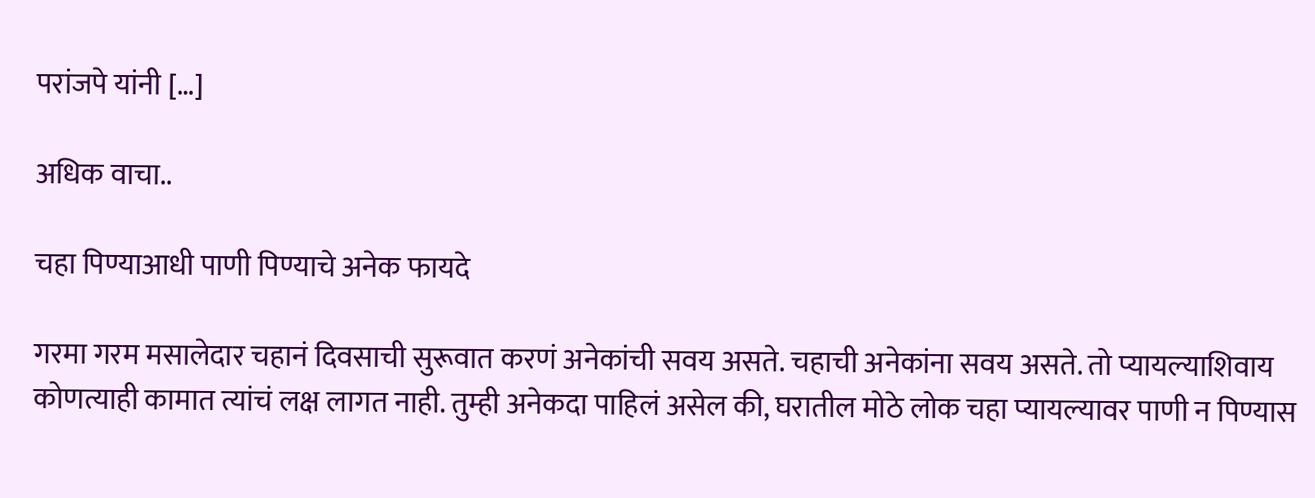परांजपे यांनी […]

अधिक वाचा..

चहा पिण्याआधी पाणी पिण्याचे अनेक फायदे

गरमा गरम मसालेदार चहानं दिवसाची सुरूवात करणं अनेकांची सवय असते. चहाची अनेकांना सवय असते. तो प्यायल्याशिवाय कोणत्याही कामात त्यांचं लक्ष लागत नाही. तुम्ही अनेकदा पाहिलं असेल की, घरातील मोठे लोक चहा प्यायल्यावर पाणी न पिण्यास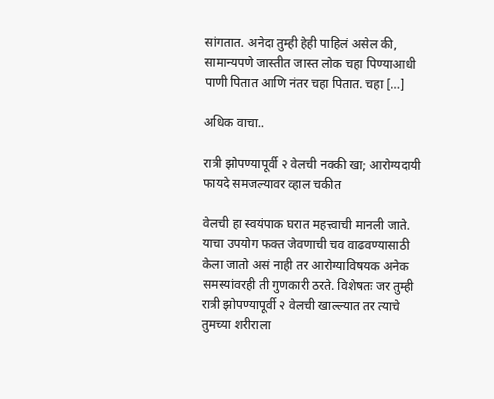सांगतात. अनेदा तुम्ही हेही पाहिलं असेल की, सामान्यपणे जास्तीत जास्त लोक चहा पिण्याआधी पाणी पितात आणि नंतर चहा पितात. चहा […]

अधिक वाचा..

रात्री झोपण्यापूर्वी २ वेलची नक्की खा; आरोग्यदायी फायदे समजल्यावर व्हाल चकीत

वेलची हा स्वयंपाक घरात महत्त्वाची मानली जाते. याचा उपयोग फक्त जेवणाची चव वाढवण्यासाठी केला जातो असं नाही तर आरोग्याविषयक अनेक समस्यांवरही ती गुणकारी ठरते. विशेषतः जर तुम्ही रात्री झोपण्यापूर्वी २ वेलची खाल्ल्यात तर त्याचे तुमच्या शरीराला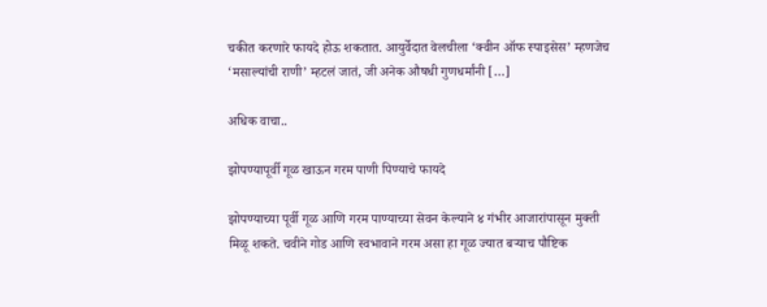चकीत करणारे फायदे होऊ शकतात. आयुर्वेदात वेलचीला ‘क्वीन ऑफ स्पाइसेस’ म्हणजेच ‘मसाल्यांची राणी’ म्हटलं जातं, जी अनेक औषधी गुणधर्मांनी […]

अधिक वाचा..

झोपण्यापूर्वी गूळ खाऊन गरम पाणी पिण्याचे फायदे

झोपण्याच्या पूर्वी गूळ आणि गरम पाण्याच्या सेवन केल्याने ४ गंभीर आजारांपासून मुक्ती मिळू शकते. चवीने गोड आणि स्वभावाने गरम असा हा गूळ ज्यात बऱ्याच पौष्टिक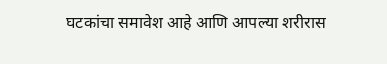घटकांचा समावेश आहे आणि आपल्या शरीरास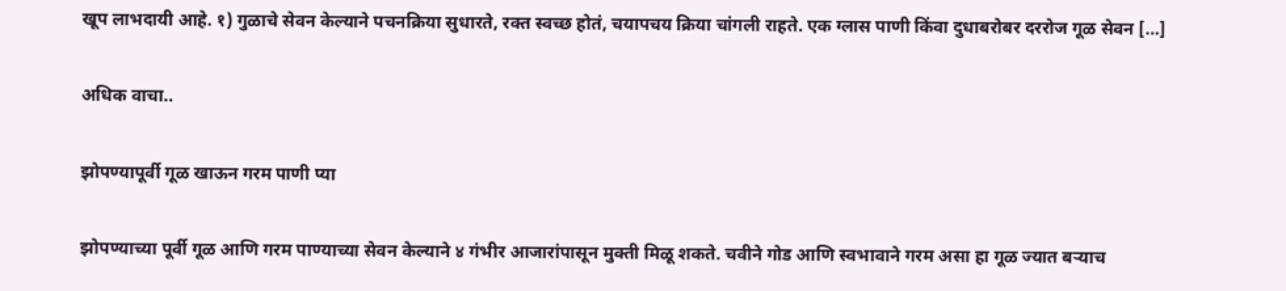खूप लाभदायी आहे. १) गुळाचे सेवन केल्याने पचनक्रिया सुधारते, रक्त स्वच्छ होतं, चयापचय क्रिया चांगली राहते. एक ग्लास पाणी किंवा दुधाबरोबर दररोज गूळ सेवन […]

अधिक वाचा..

झोपण्यापूर्वी गूळ खाऊन गरम पाणी प्या

झोपण्याच्या पूर्वी गूळ आणि गरम पाण्याच्या सेवन केल्याने ४ गंभीर आजारांपासून मुक्ती मिळू शकते. चवीने गोड आणि स्वभावाने गरम असा हा गूळ ज्यात बऱ्याच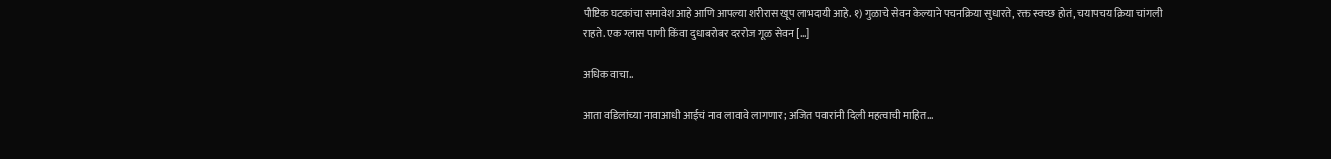पौष्टिक घटकांचा समावेश आहे आणि आपल्या शरीरास खूप लाभदायी आहे. १) गुळाचे सेवन केल्याने पचनक्रिया सुधारते, रक्त स्वच्छ होतं, चयापचय क्रिया चांगली राहते. एक ग्लास पाणी किंवा दुधाबरोबर दररोज गूळ सेवन […]

अधिक वाचा..

आता वडिलांच्या नावाआधी आईचं नाव लावावे लागणार; अजित पवारांनी दिली महत्वाची माहित…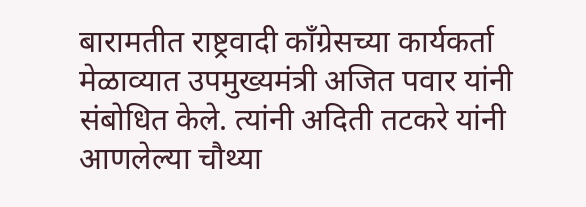बारामतीत राष्ट्रवादी काँग्रेसच्या कार्यकर्ता मेळाव्यात उपमुख्यमंत्री अजित पवार यांनी संबोधित केले. त्यांनी अदिती तटकरे यांनी आणलेल्या चौथ्या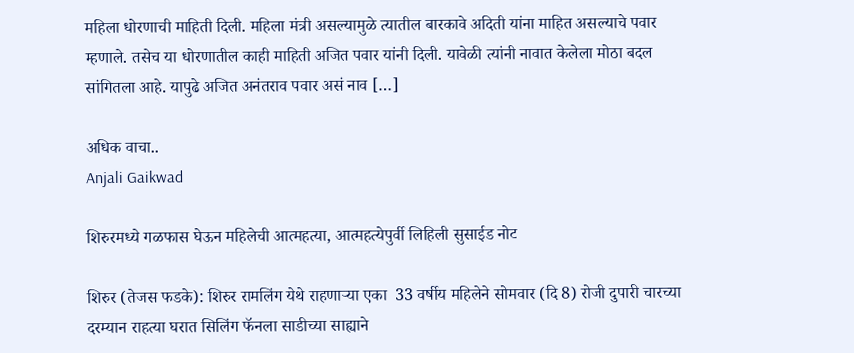महिला धोरणाची माहिती दिली. महिला मंत्री असल्यामुळे त्यातील बारकावे अदिती यांना माहित असल्याचे पवार म्हणाले. तसेच या धोरणातील काही माहिती अजित पवार यांनी दिली. यावेळी त्यांनी नावात केलेला मोठा बदल सांगितला आहे. यापुढे अजित अनंतराव पवार असं नाव […]

अधिक वाचा..
Anjali Gaikwad

शिरुरमध्ये गळफास घेऊन महिलेची आत्महत्या, आत्महत्येपुर्वी लिहिली सुसाईड नोट

शिरुर (तेजस फडके): शिरुर रामलिंग येथे राहणाऱ्या एका  33 वर्षीय महिलेने सोमवार (दि 8) रोजी दुपारी चारच्या दरम्यान राहत्या घरात सिलिंग फॅनला साडीच्या साह्याने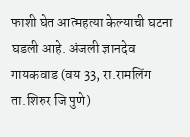फाशी घेत आत्महत्या केल्याची घटना घडली आहे. अंजली ज्ञानदेव गायकवाड (वय 33, रा.रामलिंग ता.शिरुर जि पुणे)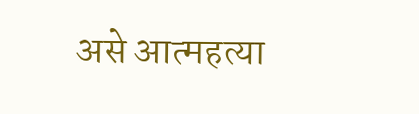असे आत्महत्या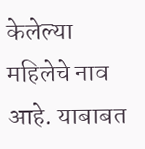केलेल्या महिलेचे नाव आहे. याबाबत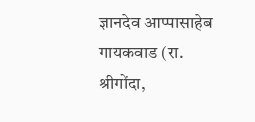ज्ञानदेव आप्पासाहेब गायकवाड (रा. श्रीगोंदा,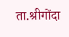ता.श्रीगोंदा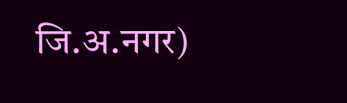जि.अ.नगर)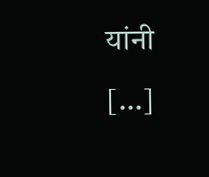यांनी  […]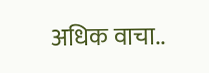अधिक वाचा..